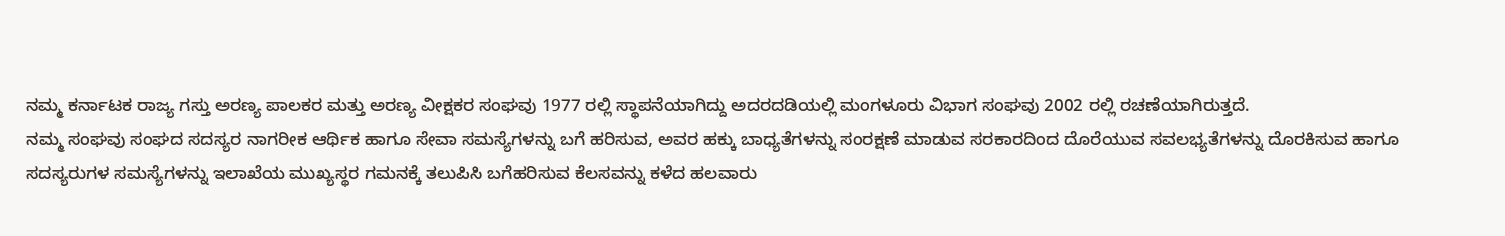ನಮ್ಮ ಕರ್ನಾಟಕ ರಾಜ್ಯ ಗಸ್ತು ಅರಣ್ಯ ಪಾಲಕರ ಮತ್ತು ಅರಣ್ಯ ವೀಕ್ಷಕರ ಸಂಘವು 1977 ರಲ್ಲಿ ಸ್ಥಾಪನೆಯಾಗಿದ್ದು ಅದರದಡಿಯಲ್ಲಿ ಮಂಗಳೂರು ವಿಭಾಗ ಸಂಘವು 2002 ರಲ್ಲಿ ರಚಣೆಯಾಗಿರುತ್ತದೆ.
ನಮ್ಮ ಸಂಘವು ಸಂಘದ ಸದಸ್ಯರ ನಾಗರೀಕ ಆರ್ಥಿಕ ಹಾಗೂ ಸೇವಾ ಸಮಸ್ಯೆಗಳನ್ನು ಬಗೆ ಹರಿಸುವ, ಅವರ ಹಕ್ಕು ಬಾಧ್ಯತೆಗಳನ್ನು ಸಂರಕ್ಷಣೆ ಮಾಡುವ ಸರಕಾರದಿಂದ ದೊರೆಯುವ ಸವಲಭ್ಯತೆಗಳನ್ನು ದೊರಕಿಸುವ ಹಾಗೂ ಸದಸ್ಯರುಗಳ ಸಮಸ್ಯೆಗಳನ್ನು ಇಲಾಖೆಯ ಮುಖ್ಯಸ್ಥರ ಗಮನಕ್ಕೆ ತಲುಪಿಸಿ ಬಗೆಹರಿಸುವ ಕೆಲಸವನ್ನು ಕಳೆದ ಹಲವಾರು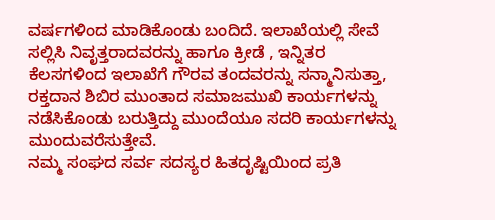ವರ್ಷಗಳಿಂದ ಮಾಡಿಕೊಂಡು ಬಂದಿದೆ. ಇಲಾಖೆಯಲ್ಲಿ ಸೇವೆ ಸಲ್ಲಿಸಿ ನಿವೃತ್ತರಾದವರನ್ನು ಹಾಗೂ ಕ್ರೀಡೆ , ಇನ್ನಿತರ ಕೆಲಸಗಳಿಂದ ಇಲಾಖೆಗೆ ಗೌರವ ತಂದವರನ್ನು ಸನ್ಮಾನಿಸುತ್ತಾ, ರಕ್ತದಾನ ಶಿಬಿರ ಮುಂತಾದ ಸಮಾಜಮುಖಿ ಕಾರ್ಯಗಳನ್ನು ನಡೆಸಿಕೊಂಡು ಬರುತ್ತಿದ್ದು ಮುಂದೆಯೂ ಸದರಿ ಕಾರ್ಯಗಳನ್ನು ಮುಂದುವರೆಸುತ್ತೇವೆ.
ನಮ್ಮ ಸಂಘದ ಸರ್ವ ಸದಸ್ಯರ ಹಿತದೃಷ್ಟಿಯಿಂದ ಪ್ರತಿ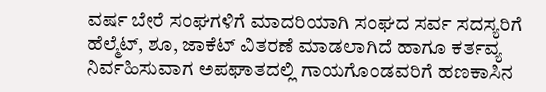ವರ್ಷ ಬೇರೆ ಸಂಘಗಳಿಗೆ ಮಾದರಿಯಾಗಿ ಸಂಘದ ಸರ್ವ ಸದಸ್ಯರಿಗೆ ಹೆಲ್ಮೆಟ್, ಶೂ, ಜಾಕೆಟ್ ವಿತರಣೆ ಮಾಡಲಾಗಿದೆ ಹಾಗೂ ಕರ್ತವ್ಯ ನಿರ್ವಹಿಸುವಾಗ ಅಪಘಾತದಲ್ಲಿ ಗಾಯಗೊಂಡವರಿಗೆ ಹಣಕಾಸಿನ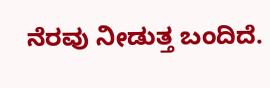ನೆರವು ನೀಡುತ್ತ ಬಂದಿದೆ.